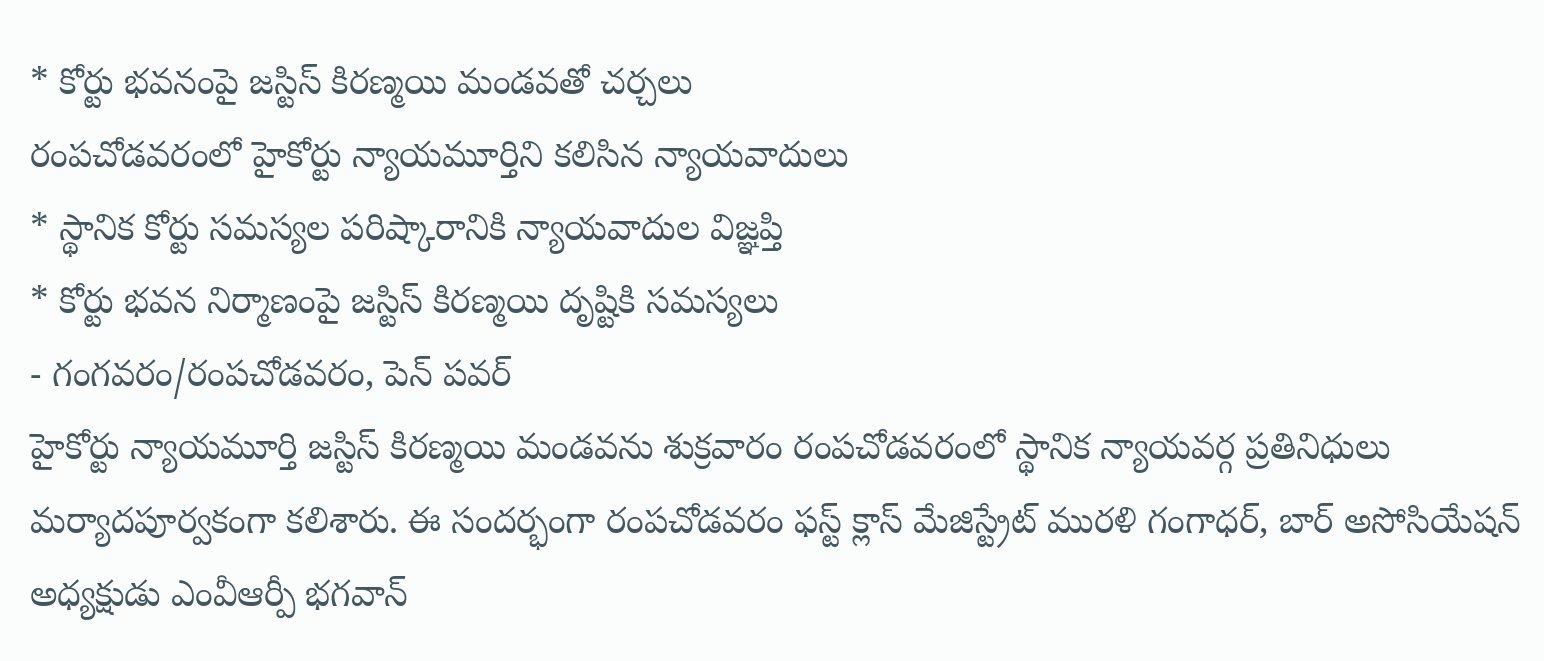* కోర్టు భవనంపై జస్టిస్ కిరణ్మయి మండవతో చర్చలు
రంపచోడవరంలో హైకోర్టు న్యాయమూర్తిని కలిసిన న్యాయవాదులు
* స్థానిక కోర్టు సమస్యల పరిష్కారానికి న్యాయవాదుల విజ్ఞప్తి
* కోర్టు భవన నిర్మాణంపై జస్టిస్ కిరణ్మయి దృష్టికి సమస్యలు
- గంగవరం/రంపచోడవరం, పెన్ పవర్
హైకోర్టు న్యాయమూర్తి జస్టిస్ కిరణ్మయి మండవను శుక్రవారం రంపచోడవరంలో స్థానిక న్యాయవర్గ ప్రతినిధులు మర్యాదపూర్వకంగా కలిశారు. ఈ సందర్భంగా రంపచోడవరం ఫస్ట్ క్లాస్ మేజిస్ట్రేట్ మురళి గంగాధర్, బార్ అసోసియేషన్ అధ్యక్షుడు ఎంవీఆర్పీ భగవాన్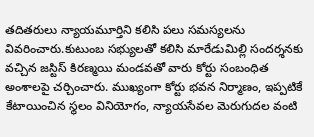తదితరులు న్యాయమూర్తిని కలిసి పలు సమస్యలను వివరించారు.కుటుంబ సభ్యులతో కలిసి మారేడుమిల్లి సందర్శనకు వచ్చిన జస్టిస్ కిరణ్మయి మండవతో వారు కోర్టు సంబంధిత అంశాలపై చర్చించారు. ముఖ్యంగా కోర్టు భవన నిర్మాణం, ఇప్పటికే కేటాయించిన స్థలం వినియోగం, న్యాయసేవల మెరుగుదల వంటి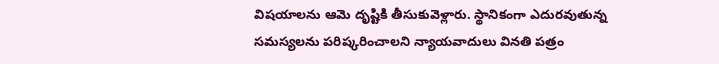విషయాలను ఆమె దృష్టికి తీసుకువెళ్లారు. స్థానికంగా ఎదురవుతున్న సమస్యలను పరిష్కరించాలని న్యాయవాదులు వినతి పత్రం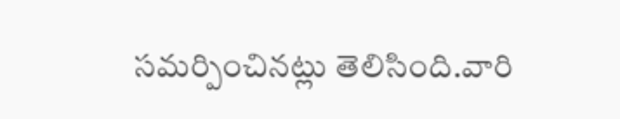సమర్పించినట్లు తెలిసింది.వారి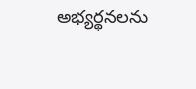అభ్యర్థనలను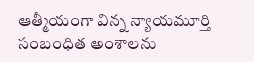ఆత్మీయంగా విన్న న్యాయమూర్తి సంబంధిత అంశాలను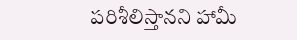పరిశీలిస్తానని హామీ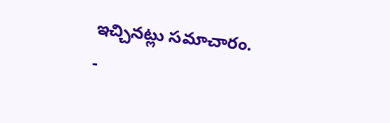ఇచ్చినట్లు సమాచారం.
-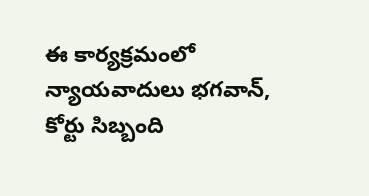ఈ కార్యక్రమంలో న్యాయవాదులు భగవాన్, కోర్టు సిబ్బంది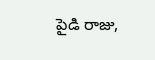పైడి రాజు,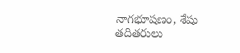నాగభూషణం, శేషు తదితరులు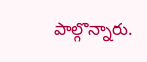పాల్గొన్నారు.